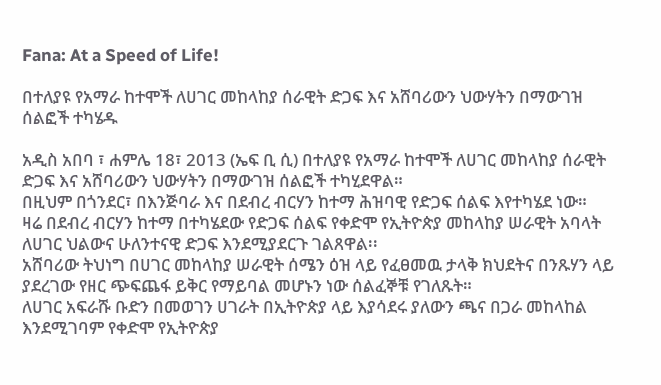Fana: At a Speed of Life!

በተለያዩ የአማራ ከተሞች ለሀገር መከላከያ ሰራዊት ድጋፍ እና አሸባሪውን ህውሃትን በማውገዝ ሰልፎች ተካሄዱ

አዲስ አበባ ፣ ሐምሌ 18፣ 2013 (ኤፍ ቢ ሲ) በተለያዩ የአማራ ከተሞች ለሀገር መከላከያ ሰራዊት ድጋፍ እና አሸባሪውን ህውሃትን በማውገዝ ሰልፎች ተካሂደዋል።
በዚህም በጎንደር፣ በእንጅባራ እና በደብረ ብርሃን ከተማ ሕዝባዊ የድጋፍ ሰልፍ እየተካሄደ ነው።
ዛሬ በደብረ ብርሃን ከተማ በተካሄደው የድጋፍ ሰልፍ የቀድሞ የኢትዮጵያ መከላከያ ሠራዊት አባላት ለሀገር ህልውና ሁለንተናዊ ድጋፍ እንደሚያደርጉ ገልጸዋል፡፡
አሸባሪው ትህነግ በሀገር መከላከያ ሠራዊት ሰሜን ዕዝ ላይ የፈፀመዉ ታላቅ ክህደትና በንጹሃን ላይ ያደረገው የዘር ጭፍጨፋ ይቅር የማይባል መሆኑን ነው ሰልፈኞቹ የገለጹት።
ለሀገር አፍራሹ ቡድን በመወገን ሀገራት በኢትዮጵያ ላይ እያሳደሩ ያለውን ጫና በጋራ መከላከል እንደሚገባም የቀድሞ የኢትዮጵያ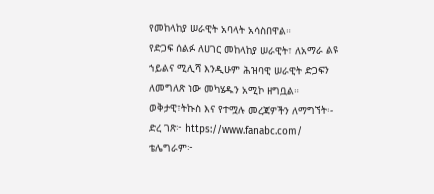የመከላከያ ሠራዊት አባላት አሳስበዋል።
የድጋፍ ሰልፉ ለሀገር መከላከያ ሠራዊት፣ ለአማራ ልዩ ኀይልና ሚሊሻ እንዲሁም ሕዝባዊ ሠራዊት ድጋፍን ለመግለጽ ነው መካሄዱን አሚኮ ዘግቧል።
ወቅታዊ፣ትኩስ እና የተሟሉ መረጃዎችን ለማግኘት፡-
ድረ ገጽ፦ https://www.fanabc.com/
ቴሌግራም፦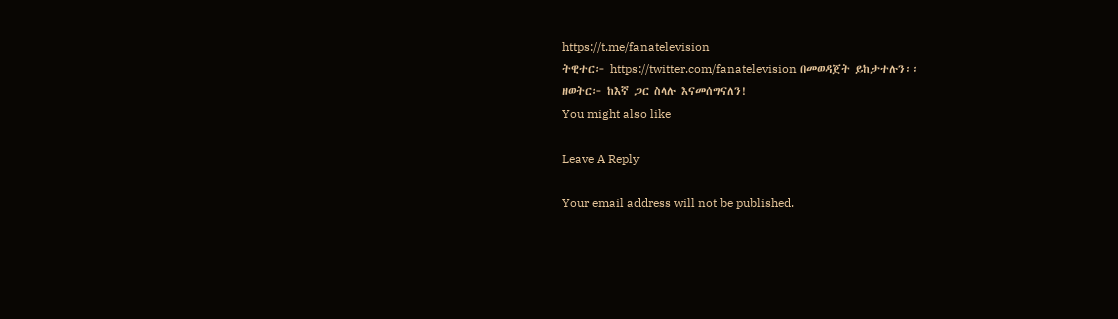https://t.me/fanatelevision
ትዊተር፦ https://twitter.com/fanatelevision በመወዳጀት ይከታተሉን፡፡
ዘወትር፦ ከእኛ ጋር ስላሉ እናመሰግናለን!
You might also like

Leave A Reply

Your email address will not be published.